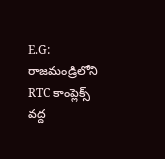E.G: రాజమండ్రిలోని RTC కాంప్లెక్స్ వద్ద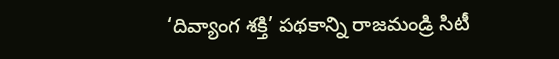‘దివ్యాంగ శక్తి’ పథకాన్ని రాజమండ్రి సిటీ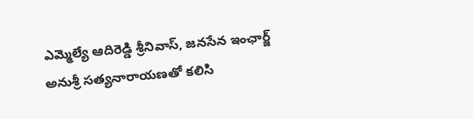ఎమ్మెల్యే ఆదిరెడ్డి శ్రీనివాస్, జనసేన ఇంఛార్జ్ అనుశ్రీ సత్యనారాయణతో కలిసి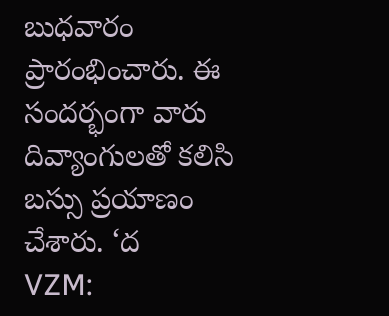బుధవారం ప్రారంభించారు. ఈ సందర్భంగా వారు దివ్యాంగులతో కలిసి బస్సు ప్రయాణం చేశారు. ‘ద
VZM: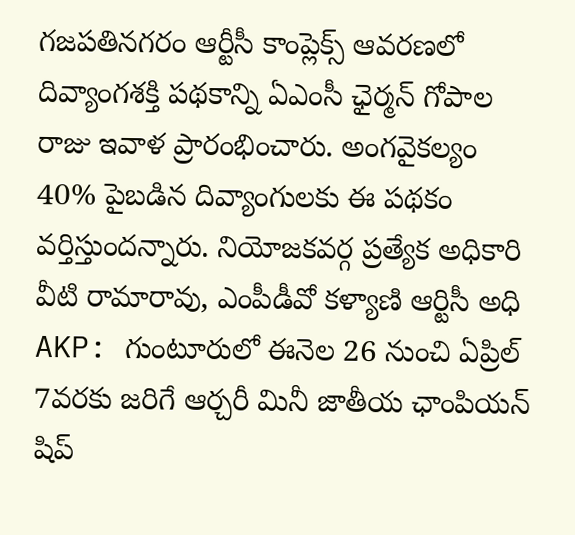గజపతినగరం ఆర్టీసీ కాంప్లెక్స్ ఆవరణలో దివ్యాంగశక్తి పథకాన్ని ఏఎంసీ ఛైర్మన్ గోపాల రాజు ఇవాళ ప్రారంభించారు. అంగవైకల్యం 40% పైబడిన దివ్యాంగులకు ఈ పథకం వర్తిస్తుందన్నారు. నియోజకవర్గ ప్రత్యేక అధికారి వీటి రామారావు, ఎంపీడీవో కళ్యాణి ఆర్టిసీ అధి
AKP: గుంటూరులో ఈనెల 26 నుంచి ఏప్రిల్ 7వరకు జరిగే ఆర్చరీ మినీ జాతీయ ఛాంపియన్ షిప్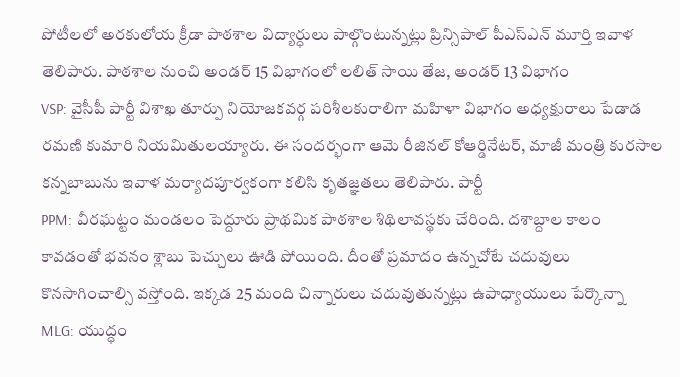పోటీలలో అరకులోయ క్రీడా పాఠశాల విద్యార్ధులు పాల్గొంటున్నట్లు ప్రిన్సిపాల్ పీఎస్ఎన్ మూర్తి ఇవాళ తెలిపారు. పాఠశాల నుంచి అండర్ 15 విభాగంలో లలిత్ సాయి తేజ, అండర్ 13 విభాగం
VSP: వైసీపీ పార్టీ విశాఖ తూర్పు నియోజకవర్గ పరిశీలకురాలిగా మహిళా విభాగం అధ్యక్షురాలు పేడాడ రమణి కుమారి నియమితులయ్యారు. ఈ సందర్భంగా ఆమె రీజినల్ కోఆర్డినేటర్, మాజీ మంత్రి కురసాల కన్నబాబును ఇవాళ మర్యాదపూర్వకంగా కలిసి కృతజ్ఞతలు తెలిపారు. పార్టీ
PPM: వీరఘట్టం మండలం పెద్దూరు ప్రాథమిక పాఠశాల శిథిలావస్థకు చేరింది. దశాబ్దాల కాలం కావడంతో భవనం శ్లాబు పెచ్చులు ఊడి పోయింది. దీంతో ప్రమాదం ఉన్నచోటే చదువులు కొనసాగించాల్సి వస్తోంది. ఇక్కడ 25 మంది చిన్నారులు చదువుతున్నట్లు ఉపాధ్యాయులు పేర్కొన్నా
MLG: యుద్ధం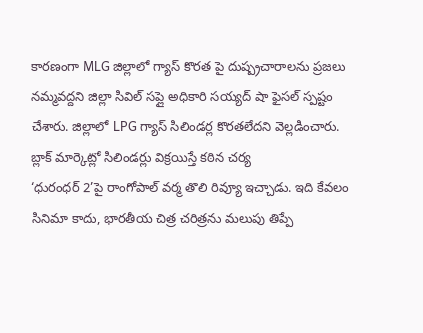కారణంగా MLG జిల్లాలో గ్యాస్ కొరత పై దుష్ప్రచారాలను ప్రజలు నమ్మవద్దని జిల్లా సివిల్ సప్లై అధికారి సయ్యద్ షా ఫైసల్ స్పష్టం చేశారు. జిల్లాలో LPG గ్యాస్ సిలిండర్ల కొరతలేదని వెల్లడించారు. బ్లాక్ మార్కెట్లో సిలిండర్లు విక్రయిస్తే కఠిన చర్య
‘ధురంధర్ 2’పై రాంగోపాల్ వర్మ తొలి రివ్యూ ఇచ్చాడు. ఇది కేవలం సినిమా కాదు, భారతీయ చిత్ర చరిత్రను మలుపు తిప్పే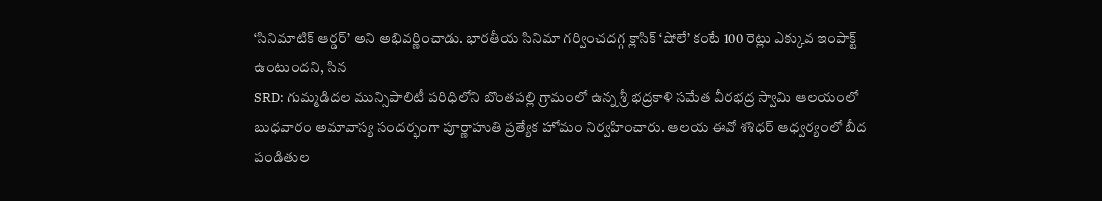‘సినిమాటిక్ ఆర్డర్’ అని అభివర్ణించాడు. భారతీయ సినిమా గర్వించదగ్గ క్లాసిక్ ‘షోలే’ కంటే 100 రెట్లు ఎక్కువ ఇంపాక్ట్ ఉంటుందని, సిన
SRD: గుమ్మడిదల మున్సిపాలిటీ పరిధిలోని బొంతపల్లి గ్రామంలో ఉన్న శ్రీ భద్రకాళి సమేత వీరభద్ర స్వామి ఆలయంలో బుధవారం అమావాస్య సందర్భంగా పూర్ణాహుతి ప్రత్యేక హోమం నిర్వహించారు. ఆలయ ఈవో శశిధర్ ఆధ్వర్యంలో బీద పండితుల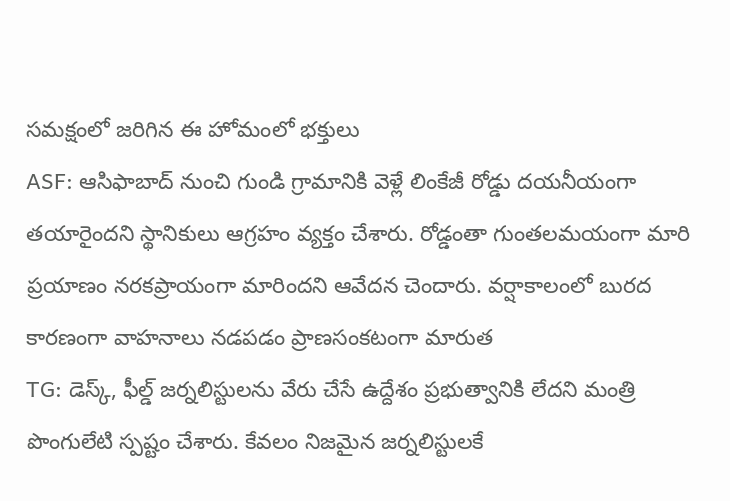సమక్షంలో జరిగిన ఈ హోమంలో భక్తులు
ASF: ఆసిఫాబాద్ నుంచి గుండి గ్రామానికి వెళ్లే లింకేజీ రోడ్డు దయనీయంగా తయారైందని స్థానికులు ఆగ్రహం వ్యక్తం చేశారు. రోడ్డంతా గుంతలమయంగా మారి ప్రయాణం నరకప్రాయంగా మారిందని ఆవేదన చెందారు. వర్షాకాలంలో బురద కారణంగా వాహనాలు నడపడం ప్రాణసంకటంగా మారుత
TG: డెస్క్, ఫీల్డ్ జర్నలిస్టులను వేరు చేసే ఉద్దేశం ప్రభుత్వానికి లేదని మంత్రి పొంగులేటి స్పష్టం చేశారు. కేవలం నిజమైన జర్నలిస్టులకే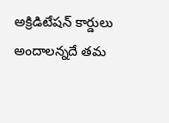అక్రిడిటేషన్ కార్డులు అందాలన్నదే తమ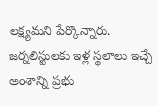లక్ష్యమని పేర్కొన్నారు. జర్నలిస్టులకు ఇళ్ల స్థలాలు ఇచ్చే అంశాన్ని ప్రభు